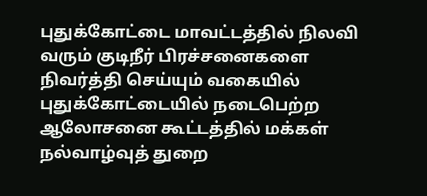புதுக்கோட்டை மாவட்டத்தில் நிலவி வரும் குடிநீர் பிரச்சனைகளை நிவர்த்தி செய்யும் வகையில் புதுக்கோட்டையில் நடைபெற்ற ஆலோசனை கூட்டத்தில் மக்கள் நல்வாழ்வுத் துறை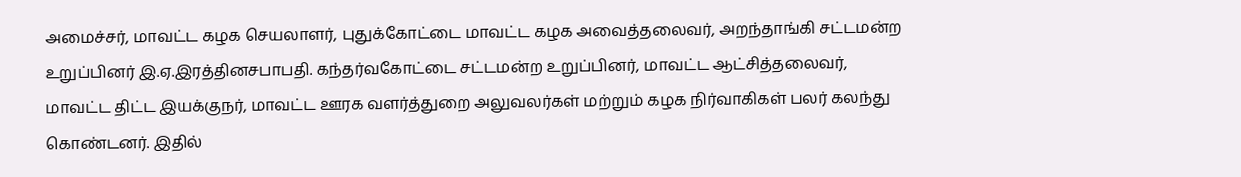அமைச்சர், மாவட்ட கழக செயலாளர், புதுக்கோட்டை மாவட்ட கழக அவைத்தலைவர், அறந்தாங்கி சட்டமன்ற உறுப்பினர் இ.ஏ.இரத்தினசபாபதி. கந்தர்வகோட்டை சட்டமன்ற உறுப்பினர், மாவட்ட ஆட்சித்தலைவர், மாவட்ட திட்ட இயக்குநர், மாவட்ட ஊரக வளர்த்துறை அலுவலர்கள் மற்றும் கழக நிர்வாகிகள் பலர் கலந்து கொண்டனர். இதில்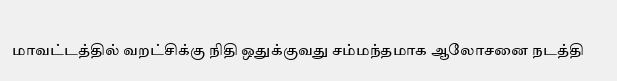மாவட்டத்தில் வறட்சிக்கு நிதி ஒதுக்குவது சம்மந்தமாக ஆலோசனை நடத்தி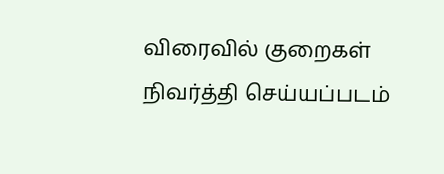விரைவில் குறைகள் நிவர்த்தி செய்யப்படம்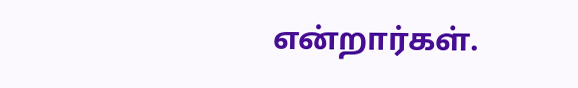என்றார்கள்.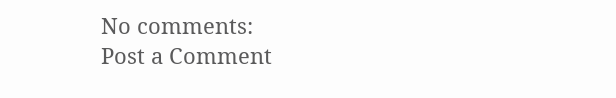No comments:
Post a Comment